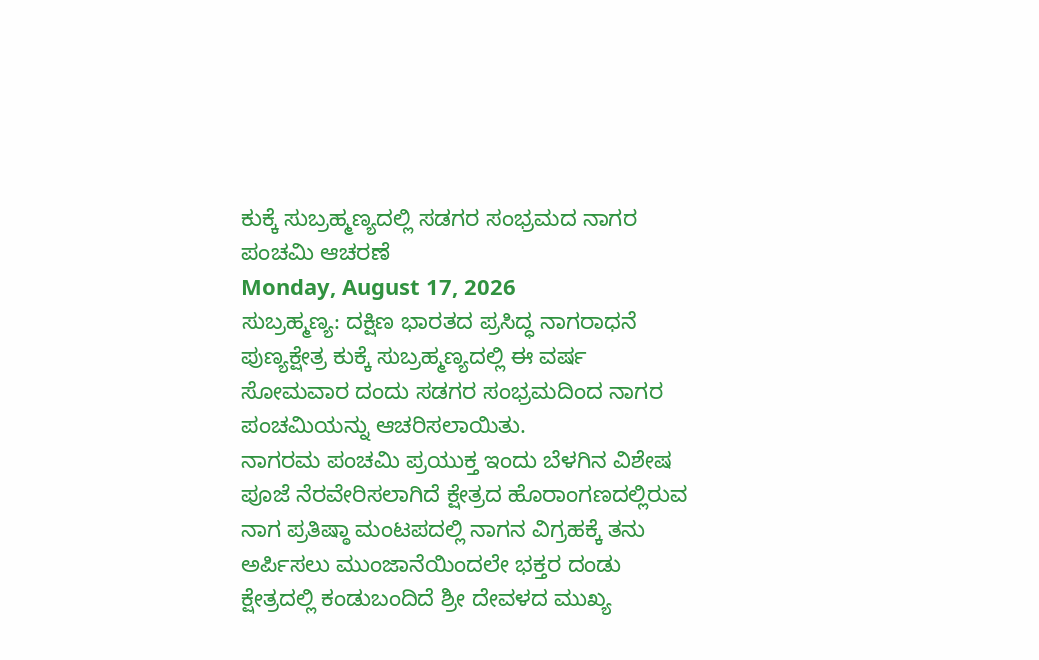ಕುಕ್ಕೆ ಸುಬ್ರಹ್ಮಣ್ಯದಲ್ಲಿ ಸಡಗರ ಸಂಭ್ರಮದ ನಾಗರ ಪಂಚಮಿ ಆಚರಣೆ
Monday, August 17, 2026
ಸುಬ್ರಹ್ಮಣ್ಯ: ದಕ್ಷಿಣ ಭಾರತದ ಪ್ರಸಿದ್ಧ ನಾಗರಾಧನೆ ಪುಣ್ಯಕ್ಷೇತ್ರ ಕುಕ್ಕೆ ಸುಬ್ರಹ್ಮಣ್ಯದಲ್ಲಿ ಈ ವರ್ಷ ಸೋಮವಾರ ದಂದು ಸಡಗರ ಸಂಭ್ರಮದಿಂದ ನಾಗರ ಪಂಚಮಿಯನ್ನು ಆಚರಿಸಲಾಯಿತು.
ನಾಗರಮ ಪಂಚಮಿ ಪ್ರಯುಕ್ತ ಇಂದು ಬೆಳಗಿನ ವಿಶೇಷ ಪೂಜೆ ನೆರವೇರಿಸಲಾಗಿದೆ ಕ್ಷೇತ್ರದ ಹೊರಾಂಗಣದಲ್ಲಿರುವ ನಾಗ ಪ್ರತಿಷ್ಠಾ ಮಂಟಪದಲ್ಲಿ ನಾಗನ ವಿಗ್ರಹಕ್ಕೆ ತನು ಅರ್ಪಿಸಲು ಮುಂಜಾನೆಯಿಂದಲೇ ಭಕ್ತರ ದಂಡು ಕ್ಷೇತ್ರದಲ್ಲಿ ಕಂಡುಬಂದಿದೆ ಶ್ರೀ ದೇವಳದ ಮುಖ್ಯ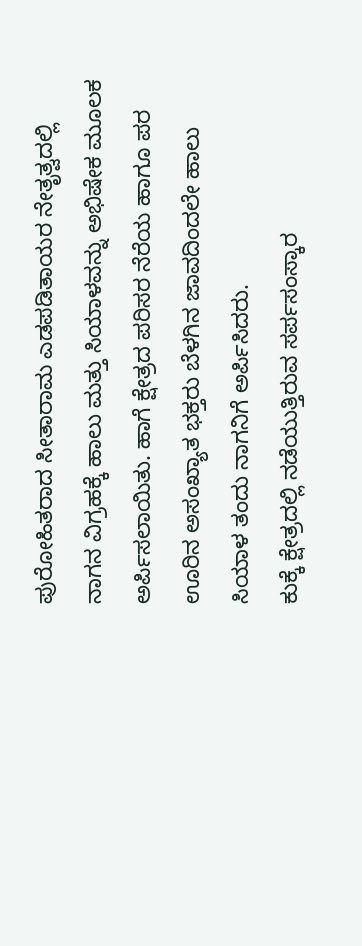ಪುರೋಹಿತರಾದ ಸೀತಾರಾಮ ಎಡಪಡಿತಾಯರ ನೇತೃತ್ವದಲ್ಲಿ ನಾಗನ ವಿಗ್ರಹಕ್ಕೆ ಹಾಲು ಮತ್ತು ಸಿಯಾಳವನ್ನು ಅಭಿಷೇಕ ಮೂಲಕ ಅರ್ಪಿಸಲಾಯಿತು. ಹಾಗೆ ಕ್ಷೇತ್ರದ ಪರಿಸರ ನೆರೆಯ ಹಾಗೂ ಪರ ಊರಿನ ಅಸಂಖ್ಯಾತ ಭಕ್ತರು ಬೆಳಗಿನ ಜಾವದಿಂದಲೇ ಹಾಲು ಸಿಯಾಳ ತಂದು ನಾಗನಿಗೆ ಅರ್ಪಿಸಿದರು.
ಕುಕ್ಕೆ ಕ್ಷೇತ್ರದಲ್ಲಿ ನಡೆಯುತ್ತಿರುವ ಸರ್ಪಸಂಸ್ಕಾರ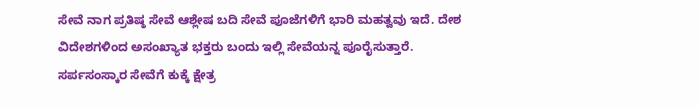ಸೇವೆ ನಾಗ ಪ್ರತಿಷ್ಠ ಸೇವೆ ಆಶ್ಲೇಷ ಬದಿ ಸೇವೆ ಪೂಜೆಗಳಿಗೆ ಭಾರಿ ಮಹತ್ವವು ಇದೆ. ದೇಶ ವಿದೇಶಗಳಿಂದ ಅಸಂಖ್ಯಾತ ಭಕ್ತರು ಬಂದು ಇಲ್ಲಿ ಸೇವೆಯನ್ನ ಪೂರೈಸುತ್ತಾರೆ. ಸರ್ಪಸಂಸ್ಕಾರ ಸೇವೆಗೆ ಕುಕ್ಕೆ ಕ್ಷೇತ್ರ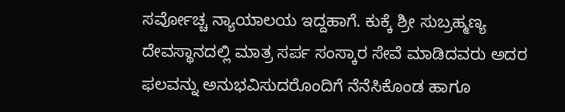ಸರ್ವೋಚ್ಚ ನ್ಯಾಯಾಲಯ ಇದ್ದಹಾಗೆ. ಕುಕ್ಕೆ ಶ್ರೀ ಸುಬ್ರಹ್ಮಣ್ಯ ದೇವಸ್ಥಾನದಲ್ಲಿ ಮಾತ್ರ ಸರ್ಪ ಸಂಸ್ಕಾರ ಸೇವೆ ಮಾಡಿದವರು ಅದರ ಫಲವನ್ನು ಅನುಭವಿಸುದರೊಂದಿಗೆ ನೆನೆಸಿಕೊಂಡ ಹಾಗೂ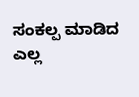ಸಂಕಲ್ಪ ಮಾಡಿದ ಎಲ್ಲ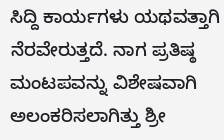ಸಿದ್ದಿ ಕಾರ್ಯಗಳು ಯಥವತ್ತಾಗಿ ನೆರವೇರುತ್ತದೆ. ನಾಗ ಪ್ರತಿಷ್ಠ ಮಂಟಪವನ್ನು ವಿಶೇಷವಾಗಿ ಅಲಂಕರಿಸಲಾಗಿತ್ತು ಶ್ರೀ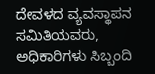ದೇವಳದ ವ್ಯವಸ್ಥಾಪನ ಸಮಿತಿಯವರು, ಅಧಿಕಾರಿಗಳು ಸಿಬ್ಬಂದಿ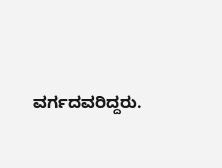ವರ್ಗದವರಿದ್ದರು.